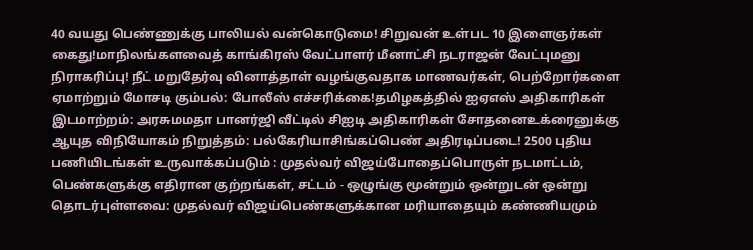40 வயது பெண்ணுக்கு பாலியல் வன்கொடுமை! சிறுவன் உள்பட 10 இளைஞர்கள் கைது!மாநிலங்களவைத் காங்கிரஸ் வேட்பாளர் மீனாட்சி நடராஜன் வேட்புமனு நிராகரிப்பு! நீட் மறுதேர்வு வினாத்தாள் வழங்குவதாக மாணவர்கள், பெற்றோர்களை ஏமாற்றும் மோசடி கும்பல்: போலீஸ் எச்சரிக்கை!தமிழகத்தில் ஐஏஎஸ் அதிகாரிகள் இடமாற்றம்: அரசுமமதா பானர்ஜி வீட்டில் சிஐடி அதிகாரிகள் சோதனைஉக்ரைனுக்கு ஆயுத விநியோகம் நிறுத்தம்: பல்கேரியாசிங்கப்பெண் அதிரடிப்படை! 2500 புதிய பணியிடங்கள் உருவாக்கப்படும் : முதல்வர் விஜய்போதைப்பொருள் நடமாட்டம், பெண்களுக்கு எதிரான குற்றங்கள், சட்டம் - ஒழுங்கு மூன்றும் ஒன்றுடன் ஒன்று தொடர்புள்ளவை: முதல்வர் விஜய்பெண்களுக்கான மரியாதையும் கண்ணியமும்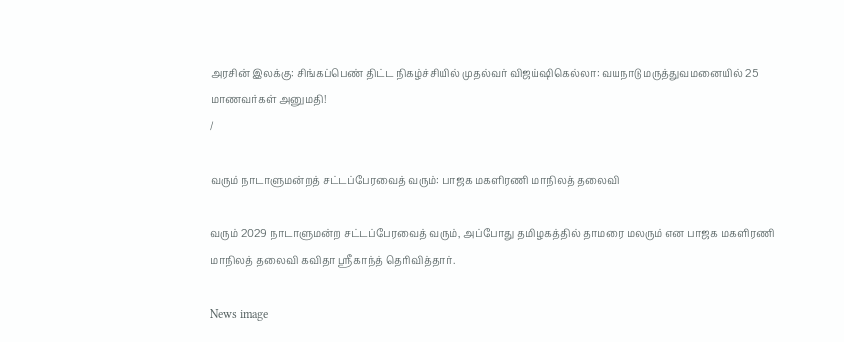அரசின் இலக்கு: சிங்கப்பெண் திட்ட நிகழ்ச்சியில் முதல்வர் விஜய்ஷிகெல்லா: வயநாடு மருத்துவமனையில் 25 மாணவர்கள் அனுமதி!
/

வரும் நாடாளுமன்றத் சட்டப்பேரவைத் வரும்: பாஜக மகளிரணி மாநிலத் தலைவி

வரும் 2029 நாடாளுமன்ற சட்டப்பேரவைத் வரும், அப்போது தமிழகத்தில் தாமரை மலரும் என பாஜக மகளிரணி மாநிலத் தலைவி கவிதா ஸ்ரீகாந்த் தெரிவித்தார்.

News image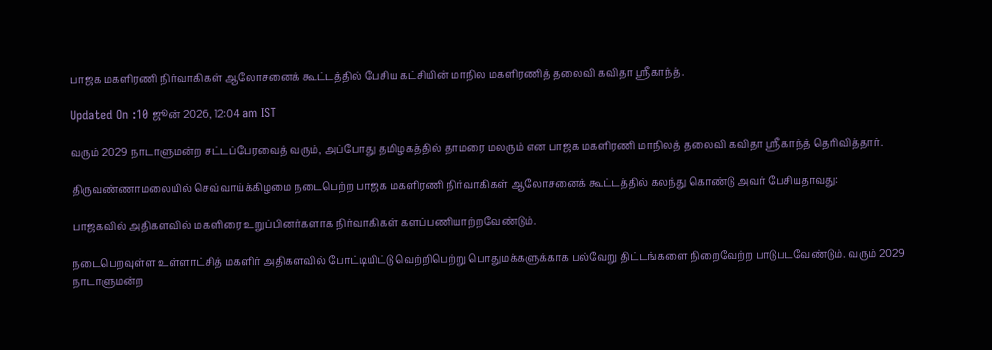பாஜக மகளிரணி நிர்வாகிகள் ஆலோசனைக் கூட்டத்தில் பேசிய கட்சியின் மாநில மகளிரணித் தலைவி கவிதா ஸ்ரீகாந்த்.

Updated On :10 ஜூன் 2026, 12:04 am IST

வரும் 2029 நாடாளுமன்ற சட்டப்பேரவைத் வரும், அப்போது தமிழகத்தில் தாமரை மலரும் என பாஜக மகளிரணி மாநிலத் தலைவி கவிதா ஸ்ரீகாந்த் தெரிவித்தார்.

திருவண்ணாமலையில் செவ்வாய்க்கிழமை நடைபெற்ற பாஜக மகளிரணி நிர்வாகிகள் ஆலோசனைக் கூட்டத்தில் கலந்து கொண்டு அவர் பேசியதாவது:

பாஜகவில் அதிகளவில் மகளிரை உறுப்பினர்களாக நிர்வாகிகள் களப்பணியாற்றவேண்டும்.

நடைபெறவுள்ள உள்ளாட்சித் மகளிர் அதிகளவில் போட்டியிட்டு வெற்றிபெற்று பொதுமக்களுக்காக பல்வேறு திட்டங்களை நிறைவேற்ற பாடுபடவேண்டும். வரும் 2029 நாடாளுமன்ற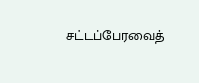சட்டப்பேரவைத்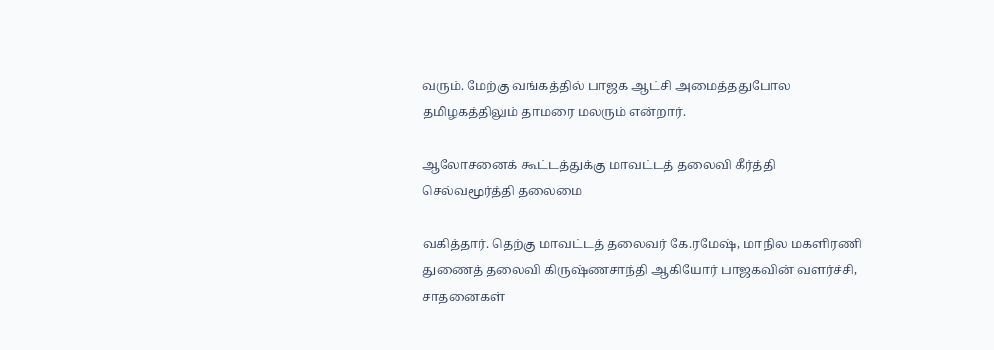வரும். மேற்கு வங்கத்தில் பாஜக ஆட்சி அமைத்ததுபோல தமிழகத்திலும் தாமரை மலரும் என்றார்.

ஆலோசனைக் கூட்டத்துக்கு மாவட்டத் தலைவி கீர்த்தி செல்வமூர்த்தி தலைமை

வகித்தார். தெற்கு மாவட்டத் தலைவர் கே.ரமேஷ், மாநில மகளிரணி துணைத் தலைவி கிருஷ்ணசாந்தி ஆகியோர் பாஜகவின் வளர்ச்சி, சாதனைகள்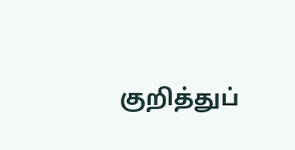குறித்துப்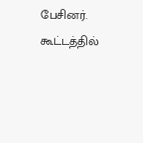பேசினர். கூட்டத்தில்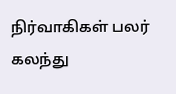நிர்வாகிகள் பலர் கலந்து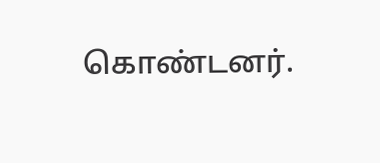கொண்டனர்.